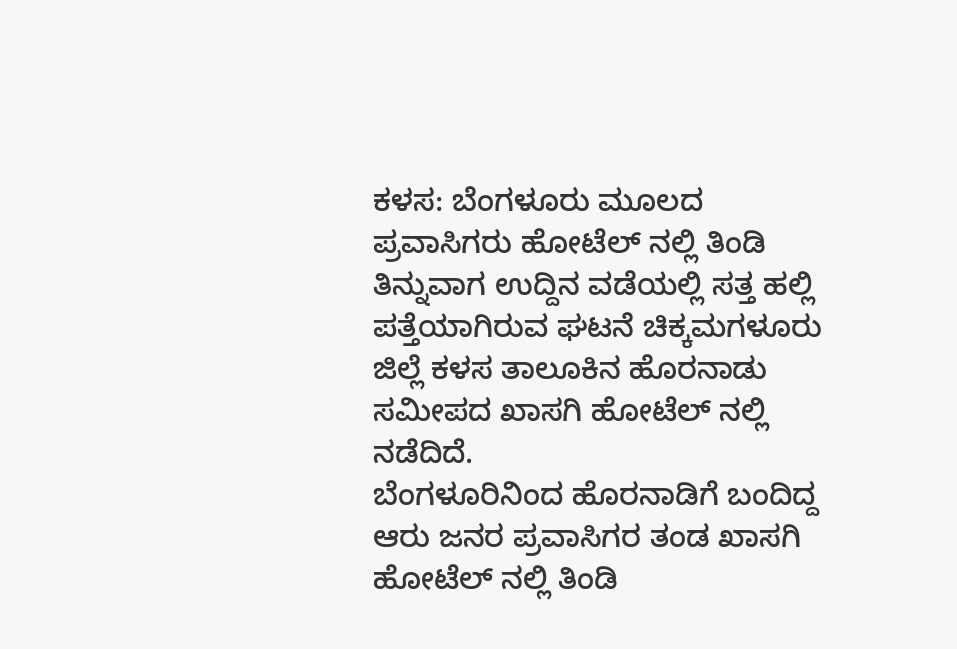ಕಳಸ: ಬೆಂಗಳೂರು ಮೂಲದ ಪ್ರವಾಸಿಗರು ಹೋಟೆಲ್ ನಲ್ಲಿ ತಿಂಡಿ ತಿನ್ನುವಾಗ ಉದ್ದಿನ ವಡೆಯಲ್ಲಿ ಸತ್ತ ಹಲ್ಲಿ ಪತ್ತೆಯಾಗಿರುವ ಘಟನೆ ಚಿಕ್ಕಮಗಳೂರು ಜಿಲ್ಲೆ ಕಳಸ ತಾಲೂಕಿನ ಹೊರನಾಡು ಸಮೀಪದ ಖಾಸಗಿ ಹೋಟೆಲ್ ನಲ್ಲಿ ನಡೆದಿದೆ.
ಬೆಂಗಳೂರಿನಿಂದ ಹೊರನಾಡಿಗೆ ಬಂದಿದ್ದ ಆರು ಜನರ ಪ್ರವಾಸಿಗರ ತಂಡ ಖಾಸಗಿ ಹೋಟೆಲ್ ನಲ್ಲಿ ತಿಂಡಿ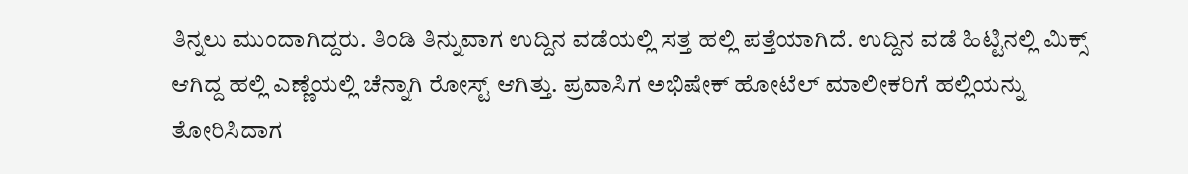ತಿನ್ನಲು ಮುಂದಾಗಿದ್ದರು. ತಿಂಡಿ ತಿನ್ನುವಾಗ ಉದ್ದಿನ ವಡೆಯಲ್ಲಿ ಸತ್ತ ಹಲ್ಲಿ ಪತ್ತೆಯಾಗಿದೆ. ಉದ್ದಿನ ವಡೆ ಹಿಟ್ಟಿನಲ್ಲಿ ಮಿಕ್ಸ್ ಆಗಿದ್ದ ಹಲ್ಲಿ ಎಣ್ಣೆಯಲ್ಲಿ ಚೆನ್ನಾಗಿ ರೋಸ್ಟ್ ಆಗಿತ್ತು. ಪ್ರವಾಸಿಗ ಅಭಿಷೇಕ್ ಹೋಟೆಲ್ ಮಾಲೀಕರಿಗೆ ಹಲ್ಲಿಯನ್ನು ತೋರಿಸಿದಾಗ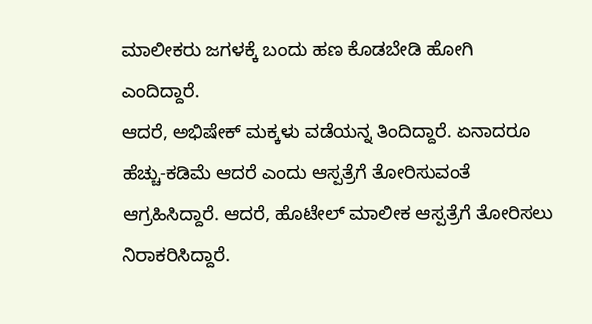ಮಾಲೀಕರು ಜಗಳಕ್ಕೆ ಬಂದು ಹಣ ಕೊಡಬೇಡಿ ಹೋಗಿ ಎಂದಿದ್ದಾರೆ.
ಆದರೆ, ಅಭಿಷೇಕ್ ಮಕ್ಕಳು ವಡೆಯನ್ನ ತಿಂದಿದ್ದಾರೆ. ಏನಾದರೂ ಹೆಚ್ಚು-ಕಡಿಮೆ ಆದರೆ ಎಂದು ಆಸ್ಪತ್ರೆಗೆ ತೋರಿಸುವಂತೆ ಆಗ್ರಹಿಸಿದ್ದಾರೆ. ಆದರೆ, ಹೊಟೇಲ್ ಮಾಲೀಕ ಆಸ್ಪತ್ರೆಗೆ ತೋರಿಸಲು ನಿರಾಕರಿಸಿದ್ದಾರೆ.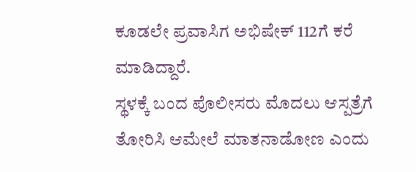ಕೂಡಲೇ ಪ್ರವಾಸಿಗ ಅಭಿಷೇಕ್ 112ಗೆ ಕರೆ ಮಾಡಿದ್ದಾರೆ.
ಸ್ಥಳಕ್ಕೆ ಬಂದ ಪೊಲೀಸರು ಮೊದಲು ಆಸ್ಪತ್ರೆಗೆ ತೋರಿಸಿ ಆಮೇಲೆ ಮಾತನಾಡೋಣ ಎಂದು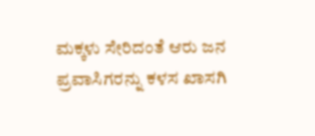ಮಕ್ಕಳು ಸೇರಿದಂತೆ ಆರು ಜನ ಪ್ರವಾಸಿಗರನ್ನು ಕಳಸ ಖಾಸಗಿ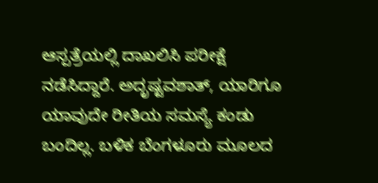ಆಸ್ಪತ್ರೆಯಲ್ಲಿ ದಾಖಲಿಸಿ ಪರೀಕ್ಷೆ ನಡೆಸಿದ್ದಾರೆ. ಅದೃಷ್ಟವಶಾತ್, ಯಾರಿಗೂ ಯಾವುದೇ ರೀತಿಯ ಸಮಸ್ಯೆ ಕಂಡು ಬಂದಿಲ್ಲ. ಬಳಿಕ ಬೆಂಗಳೂರು ಮೂಲದ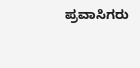ಪ್ರವಾಸಿಗರು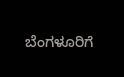ಬೆಂಗಳೂರಿಗೆ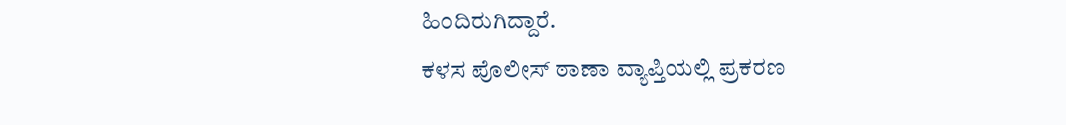ಹಿಂದಿರುಗಿದ್ದಾರೆ.
ಕಳಸ ಪೊಲೀಸ್ ಠಾಣಾ ವ್ಯಾಪ್ತಿಯಲ್ಲಿ ಪ್ರಕರಣ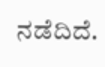ನಡೆದಿದೆ.